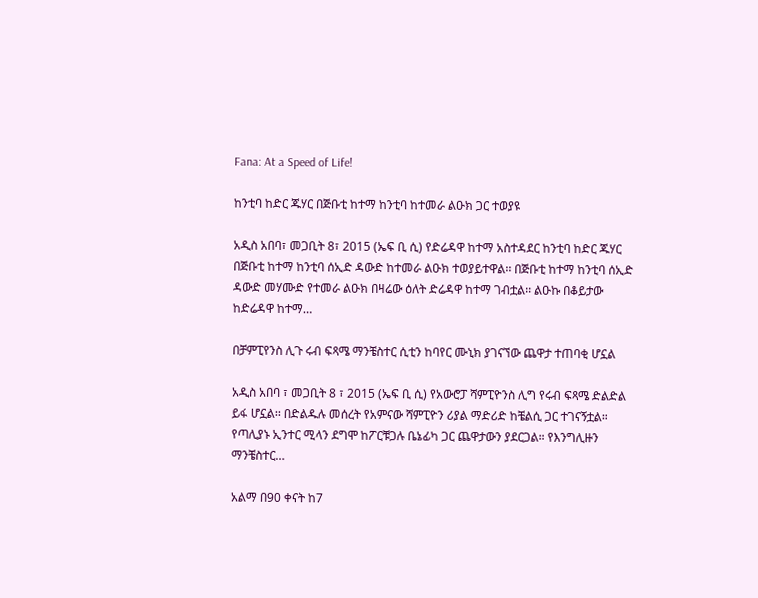Fana: At a Speed of Life!

ከንቲባ ከድር ጁሃር በጅቡቲ ከተማ ከንቲባ ከተመራ ልዑክ ጋር ተወያዩ

አዲስ አበባ፣ መጋቢት 8፣ 2015 (ኤፍ ቢ ሲ) የድሬዳዋ ከተማ አስተዳደር ከንቲባ ከድር ጁሃር በጅቡቲ ከተማ ከንቲባ ሰኢድ ዳውድ ከተመራ ልዑክ ተወያይተዋል፡፡ በጅቡቲ ከተማ ከንቲባ ሰኢድ ዳውድ መሃሙድ የተመራ ልዑክ በዛሬው ዕለት ድሬዳዋ ከተማ ገብቷል፡፡ ልዑኩ በቆይታው ከድሬዳዋ ከተማ…

በቻምፒየንስ ሊጉ ሩብ ፍጻሜ ማንቼስተር ሲቲን ከባየር ሙኒክ ያገናኘው ጨዋታ ተጠባቂ ሆኗል

አዲስ አበባ ፣ መጋቢት 8 ፣ 2015 (ኤፍ ቢ ሲ) የአውሮፓ ሻምፒዮንስ ሊግ የሩብ ፍጻሜ ድልድል ይፋ ሆኗል፡፡ በድልዱሉ መሰረት የአምናው ሻምፒዮን ሪያል ማድሪድ ከቼልሲ ጋር ተገናኝቷል። የጣሊያኑ ኢንተር ሚላን ደግሞ ከፖርቹጋሉ ቤኔፊካ ጋር ጨዋታውን ያደርጋል። የእንግሊዙን ማንቼስተር…

አልማ በ90 ቀናት ከ7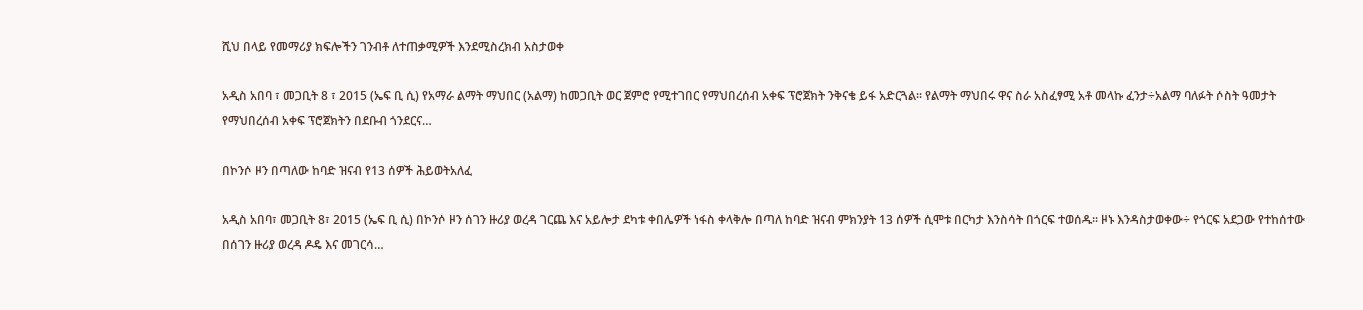ሺህ በላይ የመማሪያ ክፍሎችን ገንብቶ ለተጠቃሚዎች እንደሚስረክብ አስታወቀ

አዲስ አበባ ፣ መጋቢት 8 ፣ 2015 (ኤፍ ቢ ሲ) የአማራ ልማት ማህበር (አልማ) ከመጋቢት ወር ጀምሮ የሚተገበር የማህበረሰብ አቀፍ ፕሮጀክት ንቅናቄ ይፋ አድርጓል፡፡ የልማት ማህበሩ ዋና ስራ አስፈፃሚ አቶ መላኩ ፈንታ÷አልማ ባለፉት ሶስት ዓመታት የማህበረሰብ አቀፍ ፕሮጀክትን በደቡብ ጎንደርና…

በኮንሶ ዞን በጣለው ከባድ ዝናብ የ13 ሰዎች ሕይወትአለፈ

አዲስ አበባ፣ መጋቢት 8፣ 2015 (ኤፍ ቢ ሲ) በኮንሶ ዞን ሰገን ዙሪያ ወረዳ ገርጨ እና አይሎታ ደካቱ ቀበሌዎች ነፋስ ቀላቅሎ በጣለ ከባድ ዝናብ ምክንያት 13 ሰዎች ሲሞቱ በርካታ እንስሳት በጎርፍ ተወሰዱ፡፡ ዞኑ እንዳስታወቀው÷ የጎርፍ አደጋው የተከሰተው በሰገን ዙሪያ ወረዳ ዶዴ እና መገርሳ…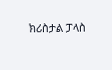ክሪስታል ፓላስ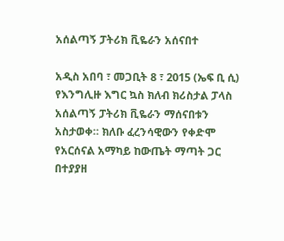አሰልጣኝ ፓትሪክ ቪዬራን አሰናበተ

አዲስ አበባ ፣ መጋቢት 8 ፣ 2015 (ኤፍ ቢ ሲ) የእንግሊዙ እግር ኳስ ክለብ ክሪስታል ፓላስ አሰልጣኝ ፓትሪክ ቪዬራን ማሰናበቱን አስታወቀ። ክለቡ ፈረንሳዊውን የቀድሞ የአርሰናል አማካይ ከውጤት ማጣት ጋር በተያያዘ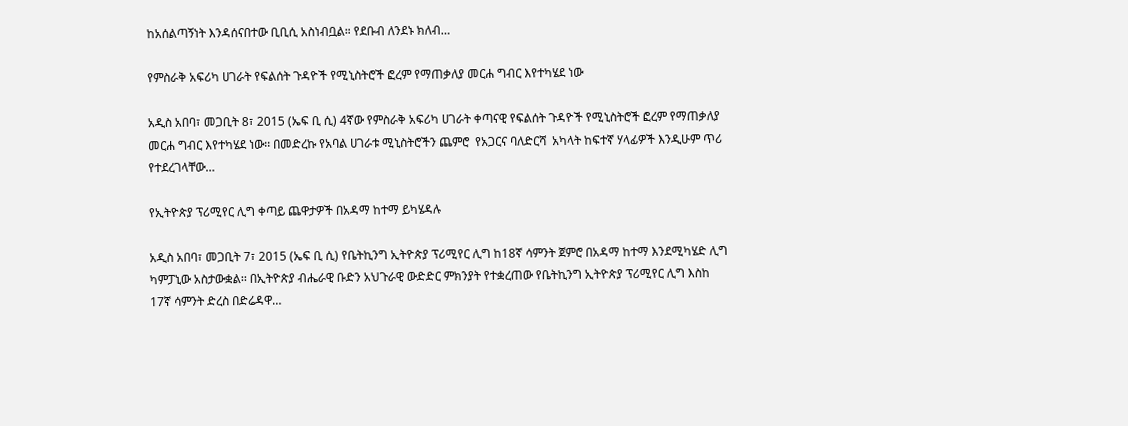ከአሰልጣኝነት እንዳሰናበተው ቢቢሲ አስነብቧል። የደቡብ ለንደኑ ክለብ…

የምስራቅ አፍሪካ ሀገራት የፍልሰት ጉዳዮች የሚኒስትሮች ፎረም የማጠቃለያ መርሐ ግብር እየተካሄደ ነው

አዲስ አበባ፣ መጋቢት 8፣ 2015 (ኤፍ ቢ ሲ) 4ኛው የምስራቅ አፍሪካ ሀገራት ቀጣናዊ የፍልሰት ጉዳዮች የሚኒስትሮች ፎረም የማጠቃለያ መርሐ ግብር እየተካሄደ ነው፡፡ በመድረኩ የአባል ሀገራቱ ሚኒስትሮችን ጨምሮ  የአጋርና ባለድርሻ  አካላት ከፍተኛ ሃላፊዎች እንዲሁም ጥሪ የተደረገላቸው…

የኢትዮጵያ ፕሪሚየር ሊግ ቀጣይ ጨዋታዎች በአዳማ ከተማ ይካሄዳሉ

አዲስ አበባ፣ መጋቢት 7፣ 2015 (ኤፍ ቢ ሲ) የቤትኪንግ ኢትዮጵያ ፕሪሚየር ሊግ ከ18ኛ ሳምንት ጀምሮ በአዳማ ከተማ እንደሚካሄድ ሊግ ካምፓኒው አስታውቋል፡፡ በኢትዮጵያ ብሔራዊ ቡድን አህጉራዊ ውድድር ምክንያት የተቋረጠው የቤትኪንግ ኢትዮጵያ ፕሪሚየር ሊግ እስከ 17ኛ ሳምንት ድረስ በድሬዳዋ…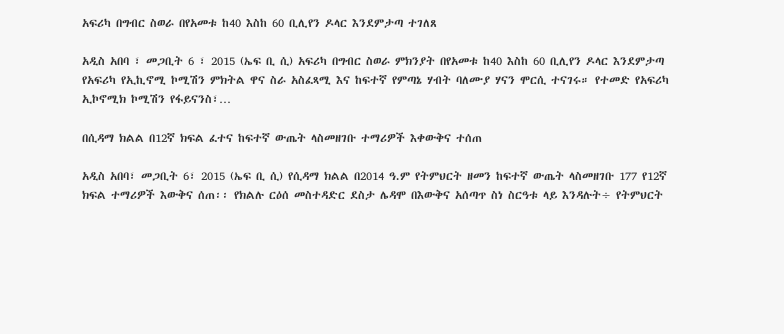አፍሪካ በግብር ስወራ በየአመቱ ከ40 እስከ 60 ቢሊየን ዶላር እንደምታጣ ተገለጸ

አዲስ አበባ ፣ መጋቢት 6 ፣ 2015 (ኤፍ ቢ ሲ) አፍሪካ በግብር ስወራ ምክንያት በየአመቱ ከ40 እስከ 60 ቢሊየን ዶላር እንደምታጣ የአፍሪካ የኢኪኖሚ ኮሚሽን ምክትል ዋና ስራ አስፈጻሚ እና ከፍተኛ የምጣኔ ሃብት ባለሙያ ሃናን ሞርሲ ተናገሩ። የተመድ የአፍሪካ ኢኮኖሚክ ኮሚሽን የፋይናንስ፣…

በሲዳማ ክልል በ12ኛ ክፍል ፈተና ከፍተኛ ውጤት ላስመዘገቡ ተማሪዎች እቀውቅና ተሰጠ

አዲስ አበባ፣ መጋቢት 6፣ 2015 (ኤፍ ቢ ሲ) የሲዳማ ክልል በ2014 ዓ.ም የትምህርት ዘመን ከፍተኛ ውጤት ላስመዘገቡ 177 የ12ኛ ክፍል ተማሪዎች እውቅና ሰጠ፡፡ የክልሉ ርዕሰ መስተዳድር ደስታ ሌዳሞ በእውቅና አሰጣጥ ስነ ስርዓቱ ላይ እንዳሉት÷ የትምህርት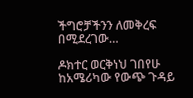ችግሮቻችንን ለመቅረፍ በሚደረገው…

ዶክተር ወርቅነህ ገበየሁ ከአሜሪካው የውጭ ጉዳይ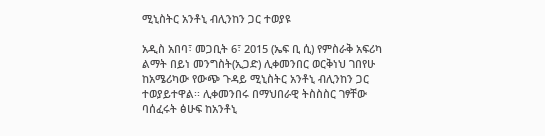ሚኒስትር አንቶኒ ብሊንከን ጋር ተወያዩ

አዲስ አበባ፣ መጋቢት 6፣ 2015 (ኤፍ ቢ ሲ) የምስራቅ አፍሪካ ልማት በይነ መንግስት(ኢጋድ) ሊቀመንበር ወርቅነህ ገበየሁ ከአሜሪካው የውጭ ጉዳይ ሚኒስትር አንቶኒ ብሊንከን ጋር ተወያይተዋል፡፡ ሊቀመንበሩ በማህበራዊ ትስስስር ገፃቸው ባሰፈሩት ፅሁፍ ከአንቶኒ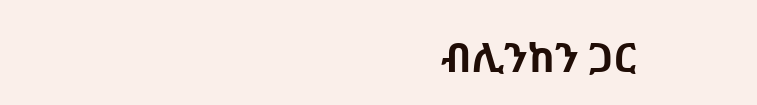ብሊንከን ጋር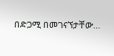በድጋሚ በመገናኘታቸው…